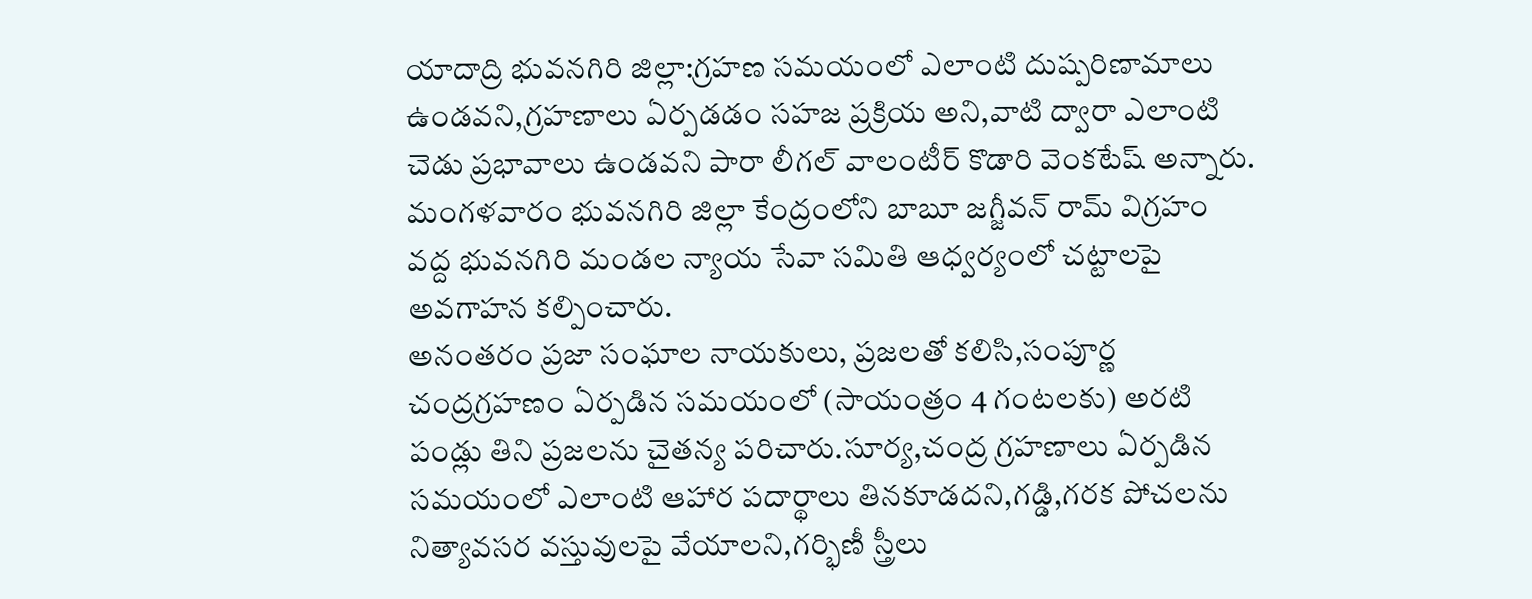యాదాద్రి భువనగిరి జిల్లా:గ్రహణ సమయంలో ఎలాంటి దుష్పరిణామాలు ఉండవని,గ్రహణాలు ఏర్పడడం సహజ ప్రక్రియ అని,వాటి ద్వారా ఎలాంటి చెడు ప్రభావాలు ఉండవని పారా లీగల్ వాలంటీర్ కొడారి వెంకటేష్ అన్నారు.
మంగళవారం భువనగిరి జిల్లా కేంద్రంలోని బాబూ జగ్జీవన్ రామ్ విగ్రహం వద్ద భువనగిరి మండల న్యాయ సేవా సమితి ఆధ్వర్యంలో చట్టాలపై అవగాహన కల్పించారు.
అనంతరం ప్రజా సంఘాల నాయకులు, ప్రజలతో కలిసి,సంపూర్ణ చంద్రగ్రహణం ఏర్పడిన సమయంలో (సాయంత్రం 4 గంటలకు) అరటి పండ్లు తిని ప్రజలను చైతన్య పరిచారు.సూర్య,చంద్ర గ్రహణాలు ఏర్పడిన సమయంలో ఎలాంటి ఆహార పదార్థాలు తినకూడదని,గడ్డి,గరక పోచలను నిత్యావసర వస్తువులపై వేయాలని,గర్భిణీ స్త్రీలు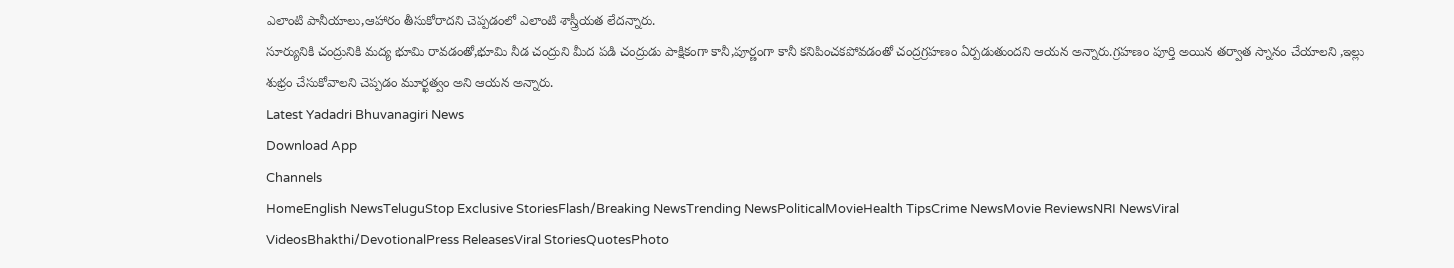ఎలాంటి పానీయాలు,ఆహారం తీసుకోరాదని చెప్పడంలో ఎలాంటి శాస్త్రీయత లేదన్నారు.
సూర్యునికి చంద్రునికి మద్య భూమి రావడంతో,భూమి నీడ చంద్రుని మీద పడి చంద్రుడు పాక్షికంగా కానీ,పూర్ణంగా కానీ కనిపించకపోవడంతో చంద్రగ్రహణం ఏర్పడుతుందని ఆయన అన్నారు.గ్రహణం పూర్తి అయిన తర్వాత స్నానం చేయాలని ,ఇల్లు శుభ్రం చేసుకోవాలని చెప్పడం మూర్ఖత్వం అని ఆయన అన్నారు.
Latest Yadadri Bhuvanagiri News
Download App
Channels
HomeEnglish NewsTeluguStop Exclusive StoriesFlash/Breaking NewsTrending NewsPoliticalMovieHealth TipsCrime NewsMovie ReviewsNRI NewsViral VideosBhakthi/DevotionalPress ReleasesViral StoriesQuotesPhoto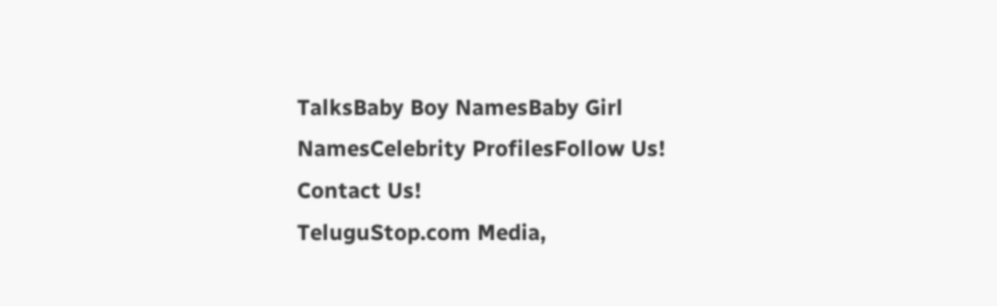TalksBaby Boy NamesBaby Girl NamesCelebrity ProfilesFollow Us!
Contact Us!
TeluguStop.com Media,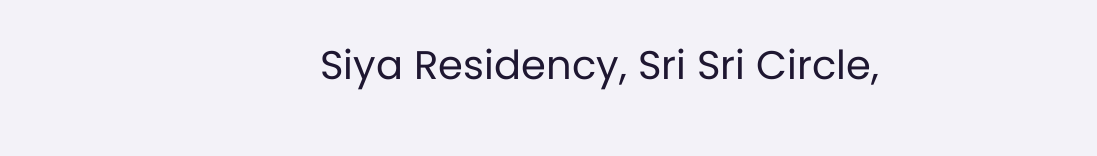Siya Residency, Sri Sri Circle,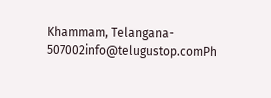Khammam, Telangana- 507002info@telugustop.comPh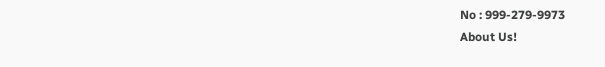No : 999-279-9973
About Us!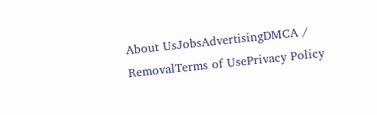About UsJobsAdvertisingDMCA / RemovalTerms of UsePrivacy Policy